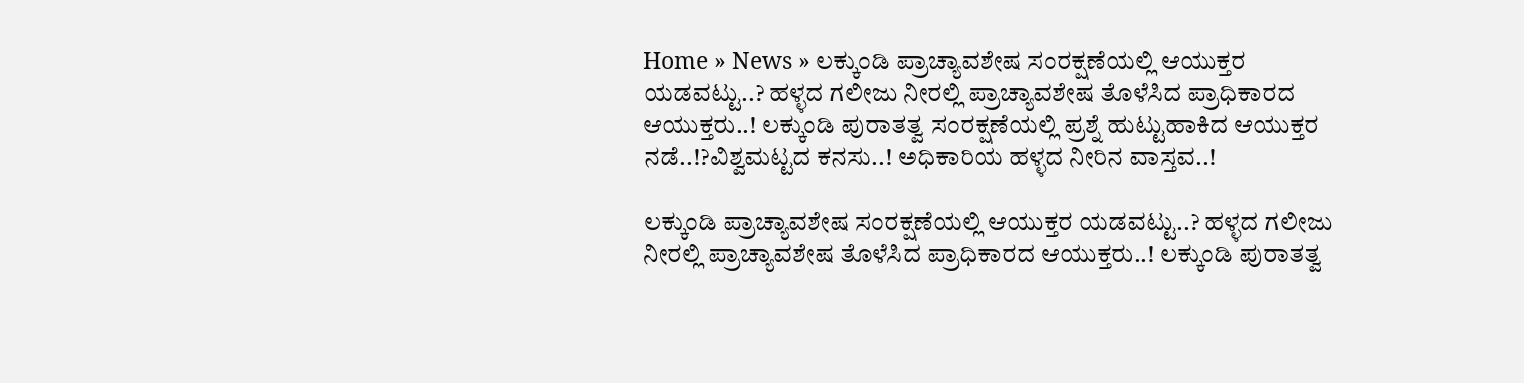Home » News » ಲಕ್ಕುಂಡಿ ಪ್ರಾಚ್ಯಾವಶೇಷ ಸಂರಕ್ಷಣೆಯಲ್ಲಿ ಆಯುಕ್ತರ ಯಡವಟ್ಟು..? ಹಳ್ಳದ ಗಲೀಜು ನೀರಲ್ಲಿ ಪ್ರಾಚ್ಯಾವಶೇಷ ತೊಳೆಸಿದ ಪ್ರಾಧಿಕಾರದ ಆಯುಕ್ತರು..! ಲಕ್ಕುಂಡಿ ಪುರಾತತ್ವ ಸಂರಕ್ಷಣೆಯಲ್ಲಿ ಪ್ರಶ್ನೆ ಹುಟ್ಟುಹಾಕಿದ ಆಯುಕ್ತರ ನಡೆ..!?ವಿಶ್ವಮಟ್ಟದ ಕನಸು..! ಅಧಿಕಾರಿಯ ಹಳ್ಳದ ನೀರಿನ ವಾಸ್ತವ..!

ಲಕ್ಕುಂಡಿ ಪ್ರಾಚ್ಯಾವಶೇಷ ಸಂರಕ್ಷಣೆಯಲ್ಲಿ ಆಯುಕ್ತರ ಯಡವಟ್ಟು..? ಹಳ್ಳದ ಗಲೀಜು ನೀರಲ್ಲಿ ಪ್ರಾಚ್ಯಾವಶೇಷ ತೊಳೆಸಿದ ಪ್ರಾಧಿಕಾರದ ಆಯುಕ್ತರು..! ಲಕ್ಕುಂಡಿ ಪುರಾತತ್ವ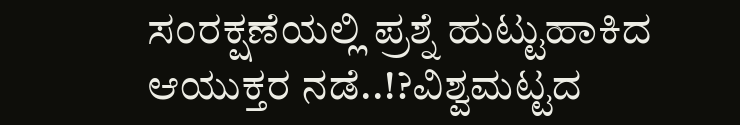ಸಂರಕ್ಷಣೆಯಲ್ಲಿ ಪ್ರಶ್ನೆ ಹುಟ್ಟುಹಾಕಿದ ಆಯುಕ್ತರ ನಡೆ..!?ವಿಶ್ವಮಟ್ಟದ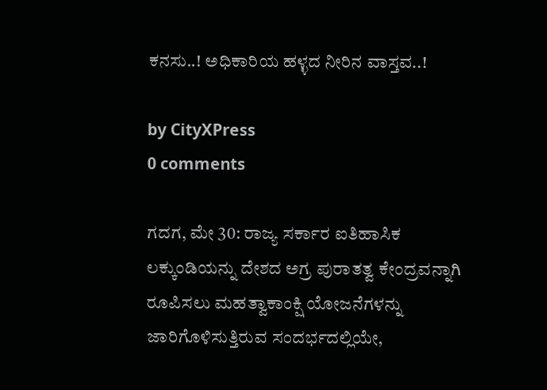ಕನಸು..! ಅಧಿಕಾರಿಯ ಹಳ್ಳದ ನೀರಿನ ವಾಸ್ತವ..!

by CityXPress
0 comments

ಗದಗ, ಮೇ 30: ರಾಜ್ಯ ಸರ್ಕಾರ ಐತಿಹಾಸಿಕ ಲಕ್ಕುಂಡಿಯನ್ನು ದೇಶದ ಅಗ್ರ ಪುರಾತತ್ವ ಕೇಂದ್ರವನ್ನಾಗಿ ರೂಪಿಸಲು ಮಹತ್ವಾಕಾಂಕ್ಷಿ ಯೋಜನೆಗಳನ್ನು ಜಾರಿಗೊಳಿಸುತ್ತಿರುವ ಸಂದರ್ಭದಲ್ಲಿಯೇ,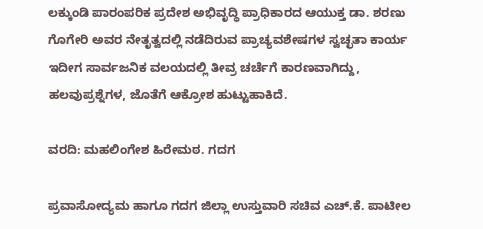ಲಕ್ಕುಂಡಿ ಪಾರಂಪರಿಕ ಪ್ರದೇಶ ಅಭಿವೃದ್ಧಿ ಪ್ರಾಧಿಕಾರದ ಆಯುಕ್ತ ಡಾ. ಶರಣು ಗೊಗೇರಿ ಅವರ ನೇತೃತ್ವದಲ್ಲಿ ನಡೆದಿರುವ ಪ್ರಾಚ್ಯವಶೇಷಗಳ ಸ್ವಚ್ಛತಾ ಕಾರ್ಯ ಇದೀಗ ಸಾರ್ವಜನಿಕ ವಲಯದಲ್ಲಿ ತೀವ್ರ ಚರ್ಚೆಗೆ ಕಾರಣವಾಗಿದ್ದು, ಹಲವು‌ಪ್ರಶ್ನೆಗಳ, ಜೊತೆಗೆ ಆಕ್ರೋಶ ಹುಟ್ಟುಹಾಕಿದೆ.

ವರದಿ: ಮಹಲಿಂಗೇಶ ಹಿರೇಮಠ. ಗದಗ

ಪ್ರವಾಸೋದ್ಯಮ ಹಾಗೂ ಗದಗ ಜಿಲ್ಲಾ ಉಸ್ತುವಾರಿ ಸಚಿವ ಎಚ್.ಕೆ. ಪಾಟೀಲ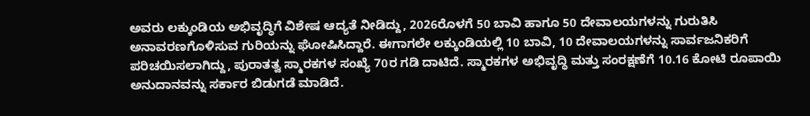ಅವರು ಲಕ್ಕುಂಡಿಯ ಅಭಿವೃದ್ಧಿಗೆ ವಿಶೇಷ ಆದ್ಯತೆ ನೀಡಿದ್ದು, 2026ರೊಳಗೆ 50 ಬಾವಿ ಹಾಗೂ 50 ದೇವಾಲಯಗಳನ್ನು ಗುರುತಿಸಿ ಅನಾವರಣಗೊಳಿಸುವ ಗುರಿಯನ್ನು ಘೋಷಿಸಿದ್ದಾರೆ. ಈಗಾಗಲೇ ಲಕ್ಕುಂಡಿಯಲ್ಲಿ 10 ಬಾವಿ, 10 ದೇವಾಲಯಗಳನ್ನು ಸಾರ್ವಜನಿಕರಿಗೆ ಪರಿಚಯಿಸಲಾಗಿದ್ದು, ಪುರಾತತ್ವ ಸ್ಮಾರಕಗಳ ಸಂಖ್ಯೆ 70ರ ಗಡಿ ದಾಟಿದೆ. ಸ್ಮಾರಕಗಳ ಅಭಿವೃದ್ಧಿ ಮತ್ತು ಸಂರಕ್ಷಣೆಗೆ 10.16 ಕೋಟಿ ರೂಪಾಯಿ ಅನುದಾನವನ್ನು ಸರ್ಕಾರ ಬಿಡುಗಡೆ ಮಾಡಿದೆ.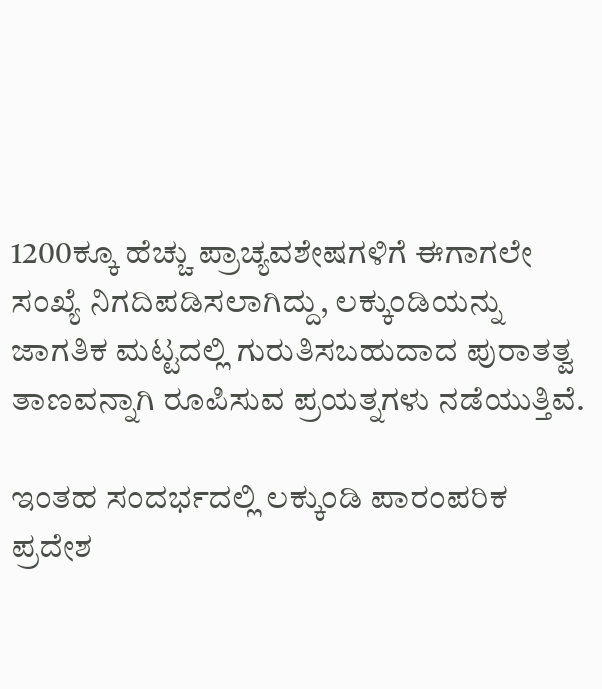1200ಕ್ಕೂ ಹೆಚ್ಚು ಪ್ರಾಚ್ಯವಶೇಷಗಳಿಗೆ ಈಗಾಗಲೇ ಸಂಖ್ಯೆ ನಿಗದಿಪಡಿಸಲಾಗಿದ್ದು, ಲಕ್ಕುಂಡಿಯನ್ನು ಜಾಗತಿಕ ಮಟ್ಟದಲ್ಲಿ ಗುರುತಿಸಬಹುದಾದ ಪುರಾತತ್ವ ತಾಣವನ್ನಾಗಿ ರೂಪಿಸುವ ಪ್ರಯತ್ನಗಳು ನಡೆಯುತ್ತಿವೆ.

ಇಂತಹ ಸಂದರ್ಭದಲ್ಲಿ ಲಕ್ಕುಂಡಿ ಪಾರಂಪರಿಕ ಪ್ರದೇಶ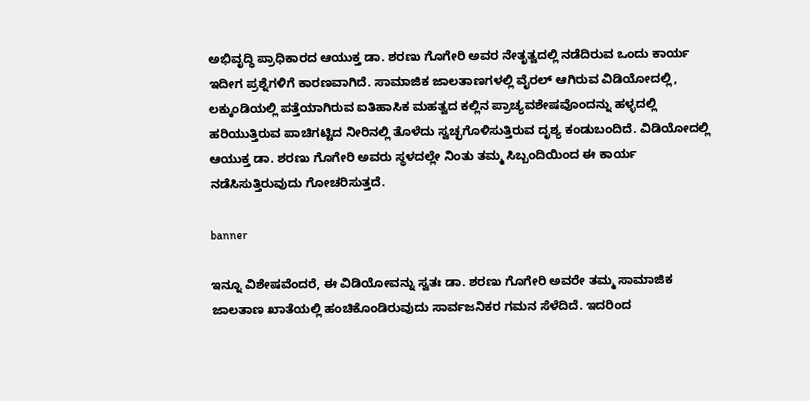ಅಭಿವೃದ್ಧಿ ಪ್ರಾಧಿಕಾರದ ಆಯುಕ್ತ ಡಾ. ಶರಣು ಗೊಗೇರಿ ಅವರ ನೇತೃತ್ವದಲ್ಲಿ ನಡೆದಿರುವ ಒಂದು ಕಾರ್ಯ ಇದೀಗ ಪ್ರಶ್ನೆಗಳಿಗೆ ಕಾರಣವಾಗಿದೆ. ಸಾಮಾಜಿಕ ಜಾಲತಾಣಗಳಲ್ಲಿ ವೈರಲ್ ಆಗಿರುವ ವಿಡಿಯೋದಲ್ಲಿ, ಲಕ್ಕುಂಡಿಯಲ್ಲಿ ಪತ್ತೆಯಾಗಿರುವ ಐತಿಹಾಸಿಕ ಮಹತ್ವದ ಕಲ್ಲಿನ ಪ್ರಾಚ್ಯವಶೇಷವೊಂದನ್ನು ಹಳ್ಳದಲ್ಲಿ ಹರಿಯುತ್ತಿರುವ ಪಾಚಿಗಟ್ಟಿದ ನೀರಿನಲ್ಲಿ ತೊಳೆದು ಸ್ವಚ್ಛಗೊಳಿಸುತ್ತಿರುವ ದೃಶ್ಯ ಕಂಡುಬಂದಿದೆ. ವಿಡಿಯೋದಲ್ಲಿ ಆಯುಕ್ತ ಡಾ. ಶರಣು ಗೊಗೇರಿ ಅವರು ಸ್ಥಳದಲ್ಲೇ ನಿಂತು ತಮ್ಮ ಸಿಬ್ಬಂದಿಯಿಂದ ಈ ಕಾರ್ಯ ನಡೆಸಿಸುತ್ತಿರುವುದು ಗೋಚರಿಸುತ್ತದೆ.

banner

ಇನ್ನೂ ವಿಶೇಷವೆಂದರೆ, ಈ ವಿಡಿಯೋವನ್ನು ಸ್ವತಃ ಡಾ. ಶರಣು ಗೊಗೇರಿ ಅವರೇ ತಮ್ಮ ಸಾಮಾಜಿಕ ಜಾಲತಾಣ ಖಾತೆಯಲ್ಲಿ ಹಂಚಿಕೊಂಡಿರುವುದು ಸಾರ್ವಜನಿಕರ ಗಮನ ಸೆಳೆದಿದೆ. ಇದರಿಂದ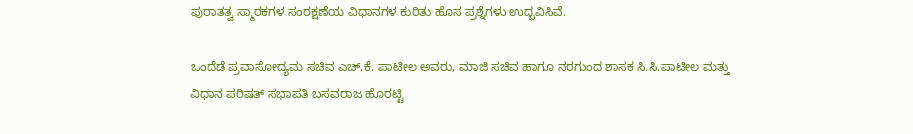ಪುರಾತತ್ವ ಸ್ಮಾರಕಗಳ ಸಂರಕ್ಷಣೆಯ ವಿಧಾನಗಳ ಕುರಿತು ಹೊಸ ಪ್ರಶ್ನೆಗಳು ಉದ್ಭವಿಸಿವೆ.

ಒಂದೆಡೆ ಪ್ರವಾಸೋದ್ಯಮ ಸಚಿವ ಎಚ್.ಕೆ. ಪಾಟೀಲ ಅವರು, ಮಾಜಿ ಸಚಿವ ಹಾಗೂ ನರಗುಂದ ಶಾಸಕ ಸಿ.ಸಿ.ಪಾಟೀಲ‌ ಮತ್ತು‌ ವಿಧಾನ ಪರಿಷತ್ ಸಭಾಪತಿ ಬಸವರಾಜ ಹೊರಟ್ಟಿ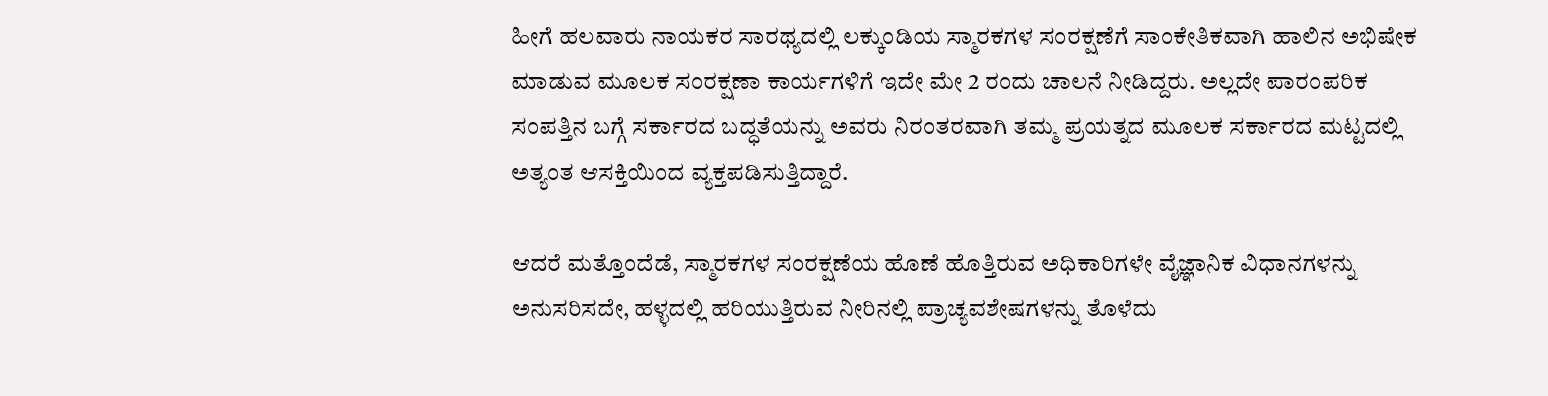ಹೀಗೆ ಹಲವಾರು ನಾಯಕರ ಸಾರಥ್ಯದಲ್ಲಿ ಲಕ್ಕುಂಡಿಯ ಸ್ಮಾರಕಗಳ ಸಂರಕ್ಷಣೆಗೆ ಸಾಂಕೇತಿಕವಾಗಿ ಹಾಲಿನ ಅಭಿಷೇಕ ಮಾಡುವ ಮೂಲಕ ಸಂರಕ್ಷಣಾ ಕಾರ್ಯಗಳಿಗೆ ಇದೇ ಮೇ 2 ರಂದು ಚಾಲನೆ ನೀಡಿದ್ದರು. ಅಲ್ಲದೇ ಪಾರಂಪರಿಕ ಸಂಪತ್ತಿನ ಬಗ್ಗೆ ಸರ್ಕಾರದ ಬದ್ಧತೆಯನ್ನು ಅವರು ನಿರಂತರವಾಗಿ ತಮ್ಮ ಪ್ರಯತ್ನದ ಮೂಲಕ ಸರ್ಕಾರದ‌ ಮಟ್ಟದಲ್ಲಿ ಅತ್ಯಂತ ಆಸಕ್ತಿಯಿಂದ ವ್ಯಕ್ತಪಡಿಸುತ್ತಿದ್ದಾರೆ.

ಆದರೆ ಮತ್ತೊಂದೆಡೆ, ಸ್ಮಾರಕಗಳ ಸಂರಕ್ಷಣೆಯ ಹೊಣೆ ಹೊತ್ತಿರುವ ಅಧಿಕಾರಿಗಳೇ ವೈಜ್ಞಾನಿಕ ವಿಧಾನಗಳನ್ನು ಅನುಸರಿಸದೇ, ಹಳ್ಳದಲ್ಲಿ ಹರಿಯುತ್ತಿರುವ ನೀರಿನಲ್ಲಿ ಪ್ರಾಚ್ಯವಶೇಷಗಳನ್ನು ತೊಳೆದು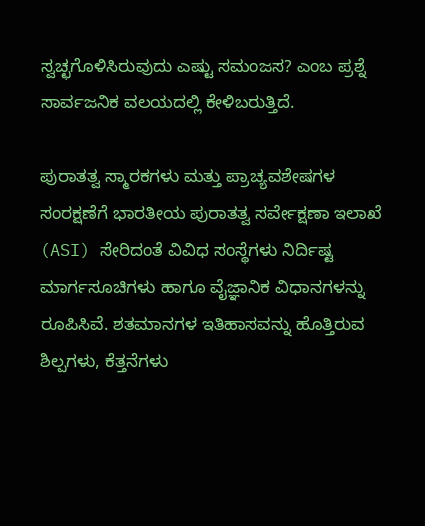ಸ್ವಚ್ಛಗೊಳಿಸಿರುವುದು ಎಷ್ಟು ಸಮಂಜಸ? ಎಂಬ ಪ್ರಶ್ನೆ ಸಾರ್ವಜನಿಕ ವಲಯದಲ್ಲಿ ಕೇಳಿಬರುತ್ತಿದೆ.

ಪುರಾತತ್ವ ಸ್ಮಾರಕಗಳು ಮತ್ತು ಪ್ರಾಚ್ಯವಶೇಷಗಳ ಸಂರಕ್ಷಣೆಗೆ ಭಾರತೀಯ ಪುರಾತತ್ವ ಸರ್ವೇಕ್ಷಣಾ ಇಲಾಖೆ (ASI) ಸೇರಿದಂತೆ ವಿವಿಧ ಸಂಸ್ಥೆಗಳು ನಿರ್ದಿಷ್ಟ ಮಾರ್ಗಸೂಚಿಗಳು ಹಾಗೂ ವೈಜ್ಞಾನಿಕ ವಿಧಾನಗಳನ್ನು ರೂಪಿಸಿವೆ. ಶತಮಾನಗಳ ಇತಿಹಾಸವನ್ನು ಹೊತ್ತಿರುವ ಶಿಲ್ಪಗಳು, ಕೆತ್ತನೆಗಳು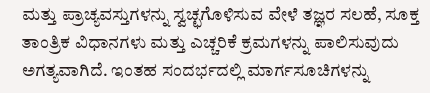ಮತ್ತು ಪ್ರಾಚ್ಯವಸ್ತುಗಳನ್ನು ಸ್ವಚ್ಛಗೊಳಿಸುವ ವೇಳೆ ತಜ್ಞರ ಸಲಹೆ, ಸೂಕ್ತ ತಾಂತ್ರಿಕ ವಿಧಾನಗಳು ಮತ್ತು ಎಚ್ಚರಿಕೆ ಕ್ರಮಗಳನ್ನು ಪಾಲಿಸುವುದು ಅಗತ್ಯವಾಗಿದೆ. ಇಂತಹ ಸಂದರ್ಭದಲ್ಲಿ ಮಾರ್ಗಸೂಚಿಗಳನ್ನು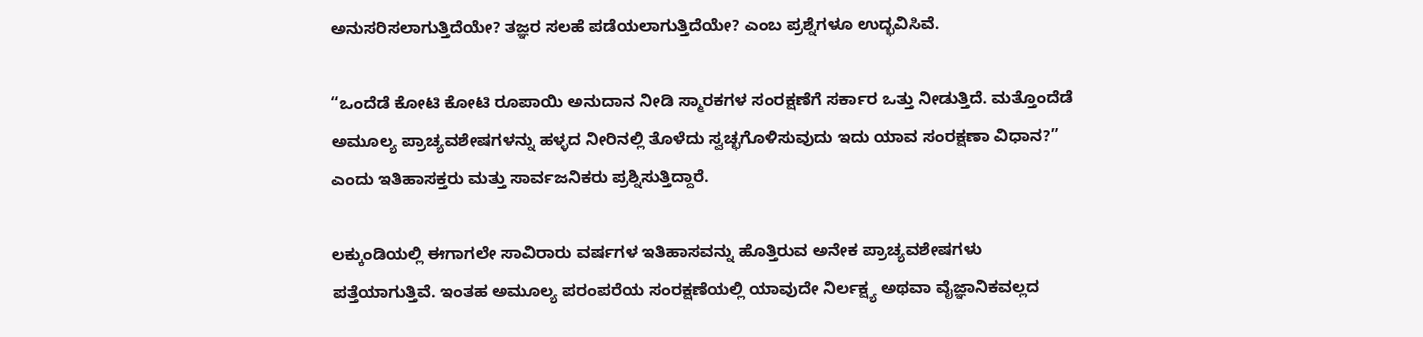ಅನುಸರಿಸಲಾಗುತ್ತಿದೆಯೇ? ತಜ್ಞರ ಸಲಹೆ ಪಡೆಯಲಾಗುತ್ತಿದೆಯೇ? ಎಂಬ ಪ್ರಶ್ನೆಗಳೂ ಉದ್ಭವಿಸಿವೆ.

“ಒಂದೆಡೆ ಕೋಟಿ ಕೋಟಿ ರೂಪಾಯಿ ಅನುದಾನ ನೀಡಿ ಸ್ಮಾರಕಗಳ ಸಂರಕ್ಷಣೆಗೆ ಸರ್ಕಾರ ಒತ್ತು ನೀಡುತ್ತಿದೆ. ಮತ್ತೊಂದೆಡೆ ಅಮೂಲ್ಯ ಪ್ರಾಚ್ಯವಶೇಷಗಳನ್ನು ಹಳ್ಳದ ನೀರಿನಲ್ಲಿ ತೊಳೆದು ಸ್ವಚ್ಛಗೊಳಿಸುವುದು ಇದು ಯಾವ ಸಂರಕ್ಷಣಾ ವಿಧಾನ?” ಎಂದು ಇತಿಹಾಸಕ್ತರು ಮತ್ತು ಸಾರ್ವಜನಿಕರು ಪ್ರಶ್ನಿಸುತ್ತಿದ್ದಾರೆ.

ಲಕ್ಕುಂಡಿಯಲ್ಲಿ ಈಗಾಗಲೇ ಸಾವಿರಾರು ವರ್ಷಗಳ ಇತಿಹಾಸವನ್ನು ಹೊತ್ತಿರುವ ಅನೇಕ ಪ್ರಾಚ್ಯವಶೇಷಗಳು ಪತ್ತೆಯಾಗುತ್ತಿವೆ. ಇಂತಹ ಅಮೂಲ್ಯ ಪರಂಪರೆಯ ಸಂರಕ್ಷಣೆಯಲ್ಲಿ ಯಾವುದೇ ನಿರ್ಲಕ್ಷ್ಯ ಅಥವಾ ವೈಜ್ಞಾನಿಕವಲ್ಲದ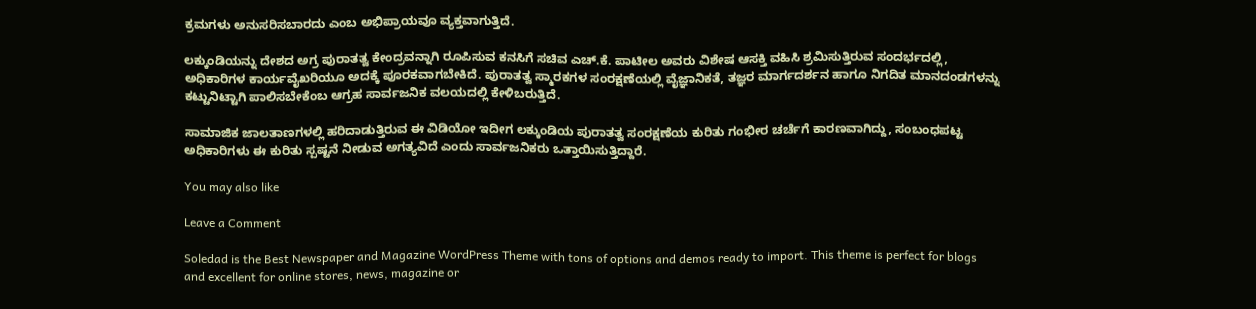ಕ್ರಮಗಳು ಅನುಸರಿಸಬಾರದು ಎಂಬ ಅಭಿಪ್ರಾಯವೂ ವ್ಯಕ್ತವಾಗುತ್ತಿದೆ.

ಲಕ್ಕುಂಡಿಯನ್ನು ದೇಶದ ಅಗ್ರ ಪುರಾತತ್ವ ಕೇಂದ್ರವನ್ನಾಗಿ ರೂಪಿಸುವ ಕನಸಿಗೆ ಸಚಿವ ಎಚ್.ಕೆ. ಪಾಟೀಲ ಅವರು ವಿಶೇಷ ಆಸಕ್ತಿ ವಹಿಸಿ ಶ್ರಮಿಸುತ್ತಿರುವ ಸಂದರ್ಭದಲ್ಲಿ, ಅಧಿಕಾರಿಗಳ ಕಾರ್ಯವೈಖರಿಯೂ ಅದಕ್ಕೆ ಪೂರಕವಾಗಬೇಕಿದೆ. ಪುರಾತತ್ವ ಸ್ಮಾರಕಗಳ ಸಂರಕ್ಷಣೆಯಲ್ಲಿ ವೈಜ್ಞಾನಿಕತೆ, ತಜ್ಞರ ಮಾರ್ಗದರ್ಶನ ಹಾಗೂ ನಿಗದಿತ ಮಾನದಂಡಗಳನ್ನು ಕಟ್ಟುನಿಟ್ಟಾಗಿ ಪಾಲಿಸಬೇಕೆಂಬ ಆಗ್ರಹ ಸಾರ್ವಜನಿಕ ವಲಯದಲ್ಲಿ ಕೇಳಿಬರುತ್ತಿದೆ.

ಸಾಮಾಜಿಕ ಜಾಲತಾಣಗಳಲ್ಲಿ ಹರಿದಾಡುತ್ತಿರುವ ಈ ವಿಡಿಯೋ ಇದೀಗ ಲಕ್ಕುಂಡಿಯ ಪುರಾತತ್ವ ಸಂರಕ್ಷಣೆಯ ಕುರಿತು ಗಂಭೀರ ಚರ್ಚೆಗೆ ಕಾರಣವಾಗಿದ್ದು, ಸಂಬಂಧಪಟ್ಟ ಅಧಿಕಾರಿಗಳು ಈ ಕುರಿತು ಸ್ಪಷ್ಟನೆ ನೀಡುವ ಅಗತ್ಯವಿದೆ ಎಂದು ಸಾರ್ವಜನಿಕರು ಒತ್ತಾಯಿಸುತ್ತಿದ್ದಾರೆ.

You may also like

Leave a Comment

Soledad is the Best Newspaper and Magazine WordPress Theme with tons of options and demos ready to import. This theme is perfect for blogs and excellent for online stores, news, magazine or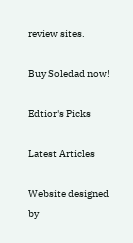review sites.

Buy Soledad now!

Edtior's Picks

Latest Articles

Website designed by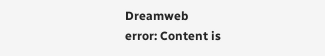Dreamweb
error: Content is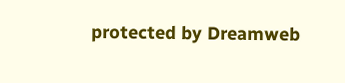protected by Dreamweb